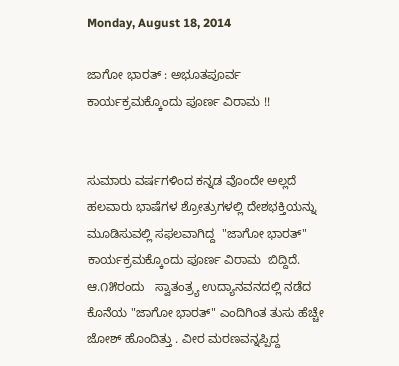Monday, August 18, 2014

ಜಾಗೋ ಭಾರತ್ : ಅಭೂತಪೂರ್ವ ಕಾರ್ಯಕ್ರಮಕ್ಕೊಂದು ಪೂರ್ಣ ವಿರಾಮ !!


ಸುಮಾರು ವರ್ಷಗಳಿಂದ ಕನ್ನಡ ವೊಂದೇ ಅಲ್ಲದೆ ಹಲವಾರು ಭಾಷೆಗಳ ಶ್ರೋತ್ರುಗಳಲ್ಲಿ ದೇಶಭಕ್ತಿಯನ್ನು ಮೂಡಿಸುವಲ್ಲಿ ಸಫಲವಾಗಿದ್ದ  "ಜಾಗೋ ಭಾರತ್" ಕಾರ್ಯಕ್ರಮಕ್ಕೊಂದು ಪೂರ್ಣ ವಿರಾಮ  ಬಿದ್ದಿದೆ.
ಆ.೧೫ರಂದು   ಸ್ವಾತಂತ್ರ್ಯ ಉದ್ಯಾನವನದಲ್ಲಿ ನಡೆದ ಕೊನೆಯ "ಜಾಗೋ ಭಾರತ್" ಎಂದಿಗಿಂತ ತುಸು ಹೆಚ್ಚೇ ಜೋಶ್ ಹೊಂದಿತ್ತು . ವೀರ ಮರಣವನ್ನಪ್ಪಿದ್ದ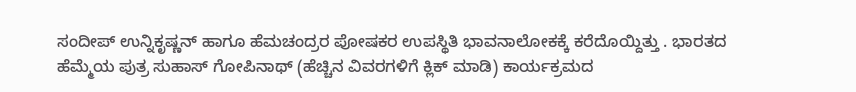ಸಂದೀಪ್ ಉನ್ನಿಕೃಷ್ಣನ್ ಹಾಗೂ ಹೆಮಚಂದ್ರರ ಪೋಷಕರ ಉಪಸ್ಥಿತಿ ಭಾವನಾಲೋಕಕ್ಕೆ ಕರೆದೊಯ್ದಿತ್ತು . ಭಾರತದ ಹೆಮ್ಮೆಯ ಪುತ್ರ ಸುಹಾಸ್ ಗೋಪಿನಾಥ್ (ಹೆಚ್ಚಿನ ವಿವರಗಳಿಗೆ ಕ್ಲಿಕ್ ಮಾಡಿ) ಕಾರ್ಯಕ್ರಮದ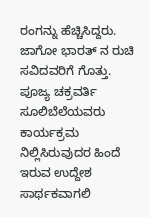ರಂಗನ್ನು ಹೆಚ್ಚಿಸಿದ್ದರು.
ಜಾಗೋ ಭಾರತ್ ನ ರುಚಿ ಸವಿದವರಿಗೆ ಗೊತ್ತು. ಪೂಜ್ಯ ಚಕ್ರವರ್ತಿ ಸೂಲಿಬೆಲೆಯವರು ಕಾರ್ಯಕ್ರಮ ನಿಲ್ಲಿಸಿರುವುದರ ಹಿಂದೆ ಇರುವ ಉದ್ದೇಶ ಸಾರ್ಥಕವಾಗಲಿ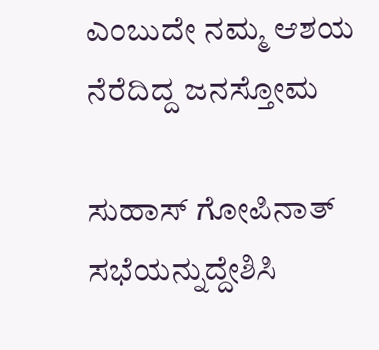ಎಂಬುದೇ ನಮ್ಮ ಆಶಯ
ನೆರೆದಿದ್ದ ಜನಸ್ತೋಮ

ಸುಹಾಸ್ ಗೋಪಿನಾತ್ ಸಭೆಯನ್ನುದ್ದೇಶಿಸಿ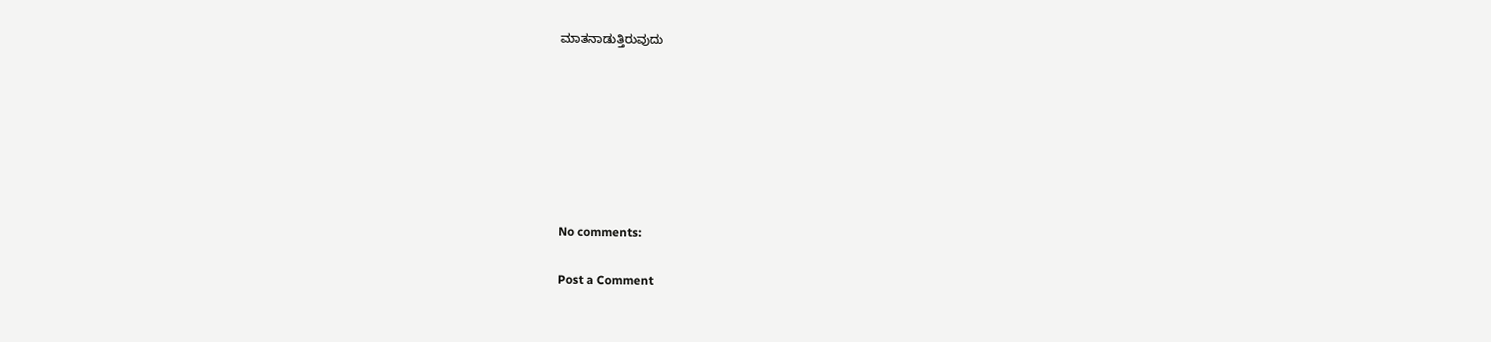ಮಾತನಾಡುತ್ತಿರುವುದು







No comments:

Post a Comment